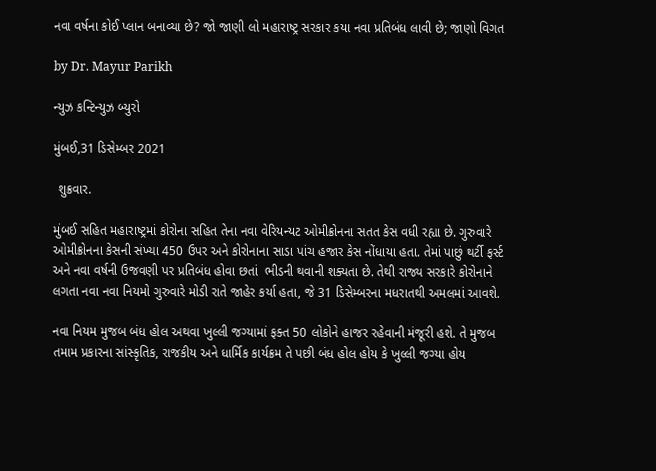નવા વર્ષના કોઈ પ્લાન બનાવ્યા છે? જો જાણી લો મહારાષ્ટ્ર સરકાર કયા નવા પ્રતિબંધ લાવી છે; જાણો વિગત

by Dr. Mayur Parikh

ન્યુઝ કન્ટિન્યુઝ બ્યુરો

મુંબઈ,31 ડિસેમ્બર 2021

 શુક્રવાર.

મુંબઈ સહિત મહારાષ્ટ્રમાં કોરોના સહિત તેના નવા વેરિયન્યટ ઓમીક્રોનના સતત કેસ વધી રહ્યા છે. ગુરુવારે ઓમીક્રોનના કેસની સંખ્યા 450 ઉપર અને કોરોનાના સાડા પાંચ હજાર કેસ નોંધાયા હતા. તેમાં પાછું થર્ટી ફર્સ્ટ અને નવા વર્ષની ઉજવણી પર પ્રતિબંધ હોવા છતાં  ભીડની થવાની શક્યતા છે. તેથી રાજ્ય સરકારે કોરોનાને લગતા નવા નવા નિયમો ગુરુવારે મોડી રાતે જાહેર કર્યા હતા, જે 31 ડિસેમ્બરના મધરાતથી અમલમાં આવશે.

નવા નિયમ મુજબ બંધ હોલ અથવા ખુલ્લી જગ્યામાં ફક્ત 50 લોકોને હાજર રહેવાની મંજૂરી હશે. તે મુજબ તમામ પ્રકારના સાંસ્કૃતિક, રાજકીય અને ધાર્મિક કાર્યક્રમ તે પછી બંધ હોલ હોય કે ખુલ્લી જગ્યા હોય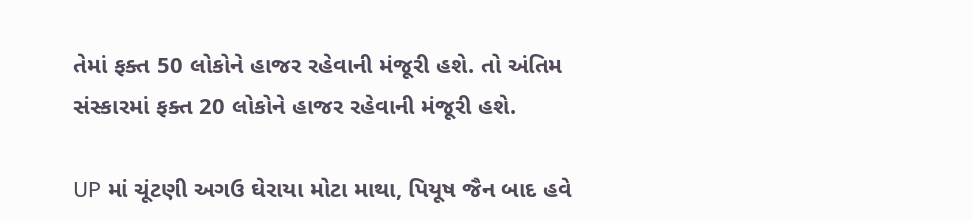તેમાં ફક્ત 50 લોકોને હાજર રહેવાની મંજૂરી હશે. તો અંતિમ સંસ્કારમાં ફક્ત 20 લોકોને હાજર રહેવાની મંજૂરી હશે.

UP માં ચૂંટણી અગઉ ઘેરાયા મોટા માથા, પિયૂષ જૈન બાદ હવે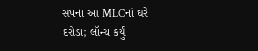સપના આ MLCનાં ઘરે દરોડા; લૉન્ચ કર્યું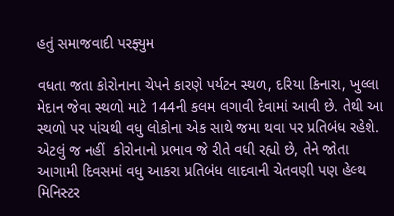હતું સમાજવાદી પરફ્યુમ

વધતા જતા કોરોનાના ચેપને કારણે પર્યટન સ્થળ, દરિયા કિનારા, ખુલ્લા મેદાન જેવા સ્થળો માટે 144ની કલમ લગાવી દેવામાં આવી છે. તેથી આ સ્થળો પર પાંચથી વધુ લોકોના એક સાથે જમા થવા પર પ્રતિબંધ રહેશે. એટલું જ નહીં  કોરોનાનો પ્રભાવ જે રીતે વધી રહ્યો છે, તેને જોતા આગામી દિવસમાં વધુ આકરા પ્રતિબંધ લાદવાની ચેતવણી પણ હેલ્થ મિનિસ્ટર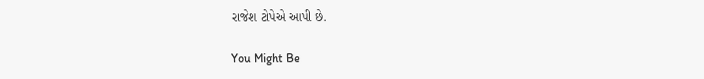રાજેશ ટોપેએ આપી છે.

You Might Be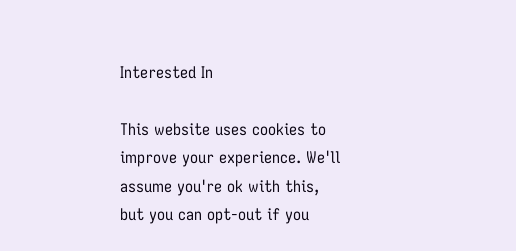Interested In

This website uses cookies to improve your experience. We'll assume you're ok with this, but you can opt-out if you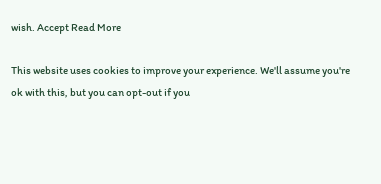wish. Accept Read More

This website uses cookies to improve your experience. We'll assume you're ok with this, but you can opt-out if you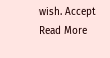wish. Accept Read More